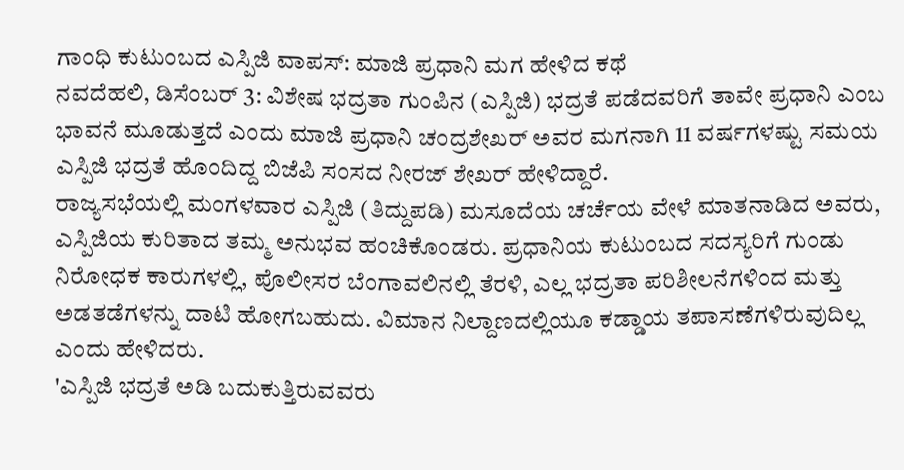ಗಾಂಧಿ ಕುಟುಂಬದ ಎಸ್ಪಿಜಿ ವಾಪಸ್: ಮಾಜಿ ಪ್ರಧಾನಿ ಮಗ ಹೇಳಿದ ಕಥೆ
ನವದೆಹಲಿ, ಡಿಸೆಂಬರ್ 3: ವಿಶೇಷ ಭದ್ರತಾ ಗುಂಪಿನ (ಎಸ್ಪಿಜಿ) ಭದ್ರತೆ ಪಡೆದವರಿಗೆ ತಾವೇ ಪ್ರಧಾನಿ ಎಂಬ ಭಾವನೆ ಮೂಡುತ್ತದೆ ಎಂದು ಮಾಜಿ ಪ್ರಧಾನಿ ಚಂದ್ರಶೇಖರ್ ಅವರ ಮಗನಾಗಿ 11 ವರ್ಷಗಳಷ್ಟು ಸಮಯ ಎಸ್ಪಿಜಿ ಭದ್ರತೆ ಹೊಂದಿದ್ದ ಬಿಜೆಪಿ ಸಂಸದ ನೀರಜ್ ಶೇಖರ್ ಹೇಳಿದ್ದಾರೆ.
ರಾಜ್ಯಸಭೆಯಲ್ಲಿ ಮಂಗಳವಾರ ಎಸ್ಪಿಜಿ (ತಿದ್ದುಪಡಿ) ಮಸೂದೆಯ ಚರ್ಚೆಯ ವೇಳೆ ಮಾತನಾಡಿದ ಅವರು, ಎಸ್ಪಿಜಿಯ ಕುರಿತಾದ ತಮ್ಮ ಅನುಭವ ಹಂಚಿಕೊಂಡರು. ಪ್ರಧಾನಿಯ ಕುಟುಂಬದ ಸದಸ್ಯರಿಗೆ ಗುಂಡು ನಿರೋಧಕ ಕಾರುಗಳಲ್ಲಿ, ಪೊಲೀಸರ ಬೆಂಗಾವಲಿನಲ್ಲಿ ತೆರಳಿ, ಎಲ್ಲ ಭದ್ರತಾ ಪರಿಶೀಲನೆಗಳಿಂದ ಮತ್ತು ಅಡತಡೆಗಳನ್ನು ದಾಟಿ ಹೋಗಬಹುದು. ವಿಮಾನ ನಿಲ್ದಾಣದಲ್ಲಿಯೂ ಕಡ್ಡಾಯ ತಪಾಸಣೆಗಳಿರುವುದಿಲ್ಲ ಎಂದು ಹೇಳಿದರು.
'ಎಸ್ಪಿಜಿ ಭದ್ರತೆ ಅಡಿ ಬದುಕುತ್ತಿರುವವರು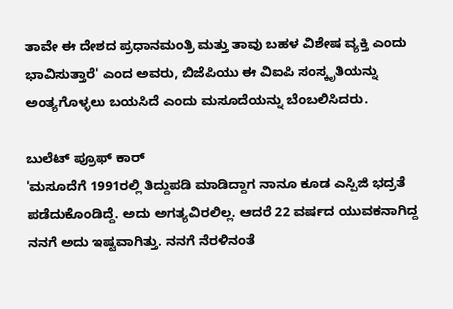ತಾವೇ ಈ ದೇಶದ ಪ್ರಧಾನಮಂತ್ರಿ ಮತ್ತು ತಾವು ಬಹಳ ವಿಶೇಷ ವ್ಯಕ್ತಿ ಎಂದು ಭಾವಿಸುತ್ತಾರೆ' ಎಂದ ಅವರು, ಬಿಜೆಪಿಯು ಈ ವಿಐಪಿ ಸಂಸ್ಕೃತಿಯನ್ನು ಅಂತ್ಯಗೊಳ್ಳಲು ಬಯಸಿದೆ ಎಂದು ಮಸೂದೆಯನ್ನು ಬೆಂಬಲಿಸಿದರು.

ಬುಲೆಟ್ ಪ್ರೂಫ್ ಕಾರ್
'ಮಸೂದೆಗೆ 1991ರಲ್ಲಿ ತಿದ್ದುಪಡಿ ಮಾಡಿದ್ದಾಗ ನಾನೂ ಕೂಡ ಎಸ್ಪಿಜಿ ಭದ್ರತೆ ಪಡೆದುಕೊಂಡಿದ್ದೆ. ಅದು ಅಗತ್ಯವಿರಲಿಲ್ಲ. ಆದರೆ 22 ವರ್ಷದ ಯುವಕನಾಗಿದ್ದ ನನಗೆ ಅದು ಇಷ್ಟವಾಗಿತ್ತು. ನನಗೆ ನೆರಳಿನಂತೆ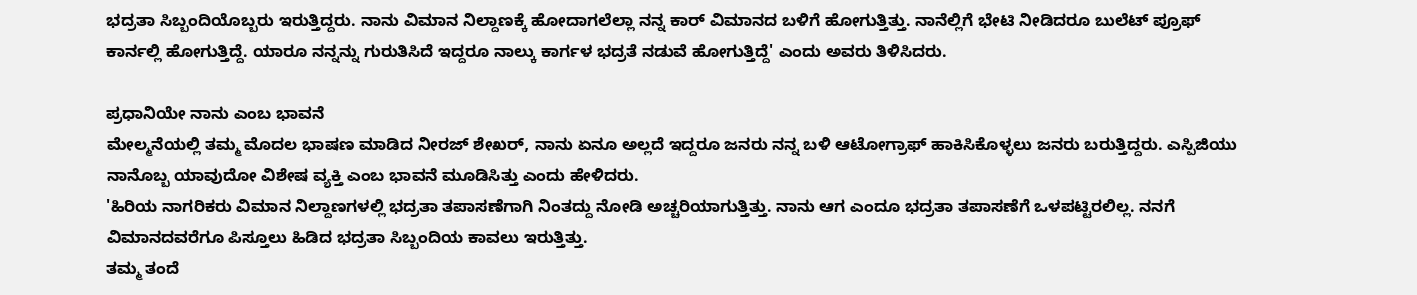ಭದ್ರತಾ ಸಿಬ್ಬಂದಿಯೊಬ್ಬರು ಇರುತ್ತಿದ್ದರು. ನಾನು ವಿಮಾನ ನಿಲ್ದಾಣಕ್ಕೆ ಹೋದಾಗಲೆಲ್ಲಾ ನನ್ನ ಕಾರ್ ವಿಮಾನದ ಬಳಿಗೆ ಹೋಗುತ್ತಿತ್ತು. ನಾನೆಲ್ಲಿಗೆ ಭೇಟಿ ನೀಡಿದರೂ ಬುಲೆಟ್ ಪ್ರೂಫ್ ಕಾರ್ನಲ್ಲಿ ಹೋಗುತ್ತಿದ್ದೆ. ಯಾರೂ ನನ್ನನ್ನು ಗುರುತಿಸಿದೆ ಇದ್ದರೂ ನಾಲ್ಕು ಕಾರ್ಗಳ ಭದ್ರತೆ ನಡುವೆ ಹೋಗುತ್ತಿದ್ದೆ' ಎಂದು ಅವರು ತಿಳಿಸಿದರು.

ಪ್ರಧಾನಿಯೇ ನಾನು ಎಂಬ ಭಾವನೆ
ಮೇಲ್ಮನೆಯಲ್ಲಿ ತಮ್ಮ ಮೊದಲ ಭಾಷಣ ಮಾಡಿದ ನೀರಜ್ ಶೇಖರ್, ನಾನು ಏನೂ ಅಲ್ಲದೆ ಇದ್ದರೂ ಜನರು ನನ್ನ ಬಳಿ ಆಟೋಗ್ರಾಫ್ ಹಾಕಿಸಿಕೊಳ್ಳಲು ಜನರು ಬರುತ್ತಿದ್ದರು. ಎಸ್ಪಿಜಿಯು ನಾನೊಬ್ಬ ಯಾವುದೋ ವಿಶೇಷ ವ್ಯಕ್ತಿ ಎಂಬ ಭಾವನೆ ಮೂಡಿಸಿತ್ತು ಎಂದು ಹೇಳಿದರು.
'ಹಿರಿಯ ನಾಗರಿಕರು ವಿಮಾನ ನಿಲ್ದಾಣಗಳಲ್ಲಿ ಭದ್ರತಾ ತಪಾಸಣೆಗಾಗಿ ನಿಂತದ್ದು ನೋಡಿ ಅಚ್ಚರಿಯಾಗುತ್ತಿತ್ತು. ನಾನು ಆಗ ಎಂದೂ ಭದ್ರತಾ ತಪಾಸಣೆಗೆ ಒಳಪಟ್ಟಿರಲಿಲ್ಲ. ನನಗೆ ವಿಮಾನದವರೆಗೂ ಪಿಸ್ತೂಲು ಹಿಡಿದ ಭದ್ರತಾ ಸಿಬ್ಬಂದಿಯ ಕಾವಲು ಇರುತ್ತಿತ್ತು.
ತಮ್ಮ ತಂದೆ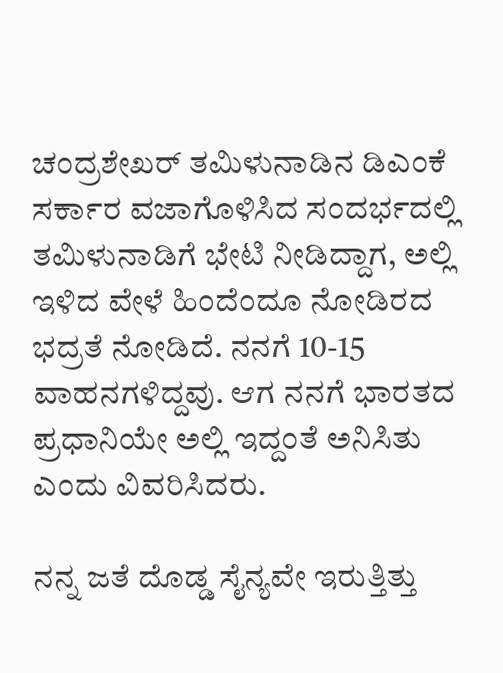ಚಂದ್ರಶೇಖರ್ ತಮಿಳುನಾಡಿನ ಡಿಎಂಕೆ ಸರ್ಕಾರ ವಜಾಗೊಳಿಸಿದ ಸಂದರ್ಭದಲ್ಲಿ ತಮಿಳುನಾಡಿಗೆ ಭೇಟಿ ನೀಡಿದ್ದಾಗ, ಅಲ್ಲಿ ಇಳಿದ ವೇಳೆ ಹಿಂದೆಂದೂ ನೋಡಿರದ ಭದ್ರತೆ ನೋಡಿದೆ. ನನಗೆ 10-15 ವಾಹನಗಳಿದ್ದವು. ಆಗ ನನಗೆ ಭಾರತದ ಪ್ರಧಾನಿಯೇ ಅಲ್ಲಿ ಇದ್ದಂತೆ ಅನಿಸಿತು ಎಂದು ವಿವರಿಸಿದರು.

ನನ್ನ ಜತೆ ದೊಡ್ಡ ಸೈನ್ಯವೇ ಇರುತ್ತಿತ್ತು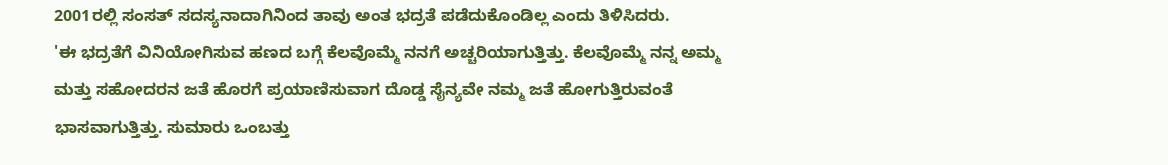2001ರಲ್ಲಿ ಸಂಸತ್ ಸದಸ್ಯನಾದಾಗಿನಿಂದ ತಾವು ಅಂತ ಭದ್ರತೆ ಪಡೆದುಕೊಂಡಿಲ್ಲ ಎಂದು ತಿಳಿಸಿದರು.
'ಈ ಭದ್ರತೆಗೆ ವಿನಿಯೋಗಿಸುವ ಹಣದ ಬಗ್ಗೆ ಕೆಲವೊಮ್ಮೆ ನನಗೆ ಅಚ್ಚರಿಯಾಗುತ್ತಿತ್ತು. ಕೆಲವೊಮ್ಮೆ ನನ್ನ ಅಮ್ಮ ಮತ್ತು ಸಹೋದರನ ಜತೆ ಹೊರಗೆ ಪ್ರಯಾಣಿಸುವಾಗ ದೊಡ್ಡ ಸೈನ್ಯವೇ ನಮ್ಮ ಜತೆ ಹೋಗುತ್ತಿರುವಂತೆ ಭಾಸವಾಗುತ್ತಿತ್ತು. ಸುಮಾರು ಒಂಬತ್ತು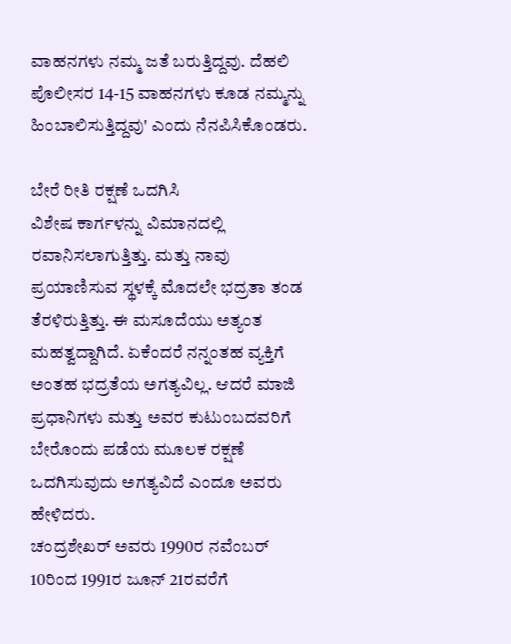ವಾಹನಗಳು ನಮ್ಮ ಜತೆ ಬರುತ್ತಿದ್ದವು. ದೆಹಲಿ ಪೊಲೀಸರ 14-15 ವಾಹನಗಳು ಕೂಡ ನಮ್ಮನ್ನು ಹಿಂಬಾಲಿಸುತ್ತಿದ್ದವು' ಎಂದು ನೆನಪಿಸಿಕೊಂಡರು.

ಬೇರೆ ರೀತಿ ರಕ್ಷಣೆ ಒದಗಿಸಿ
ವಿಶೇಷ ಕಾರ್ಗಳನ್ನು ವಿಮಾನದಲ್ಲಿ ರವಾನಿಸಲಾಗುತ್ತಿತ್ತು. ಮತ್ತು ನಾವು ಪ್ರಯಾಣಿಸುವ ಸ್ಥಳಕ್ಕೆ ಮೊದಲೇ ಭದ್ರತಾ ತಂಡ ತೆರಳಿರುತ್ತಿತ್ತು. ಈ ಮಸೂದೆಯು ಅತ್ಯಂತ ಮಹತ್ವದ್ದಾಗಿದೆ. ಏಕೆಂದರೆ ನನ್ನಂತಹ ವ್ಯಕ್ತಿಗೆ ಅಂತಹ ಭದ್ರತೆಯ ಅಗತ್ಯವಿಲ್ಲ. ಆದರೆ ಮಾಜಿ ಪ್ರಧಾನಿಗಳು ಮತ್ತು ಅವರ ಕುಟುಂಬದವರಿಗೆ ಬೇರೊಂದು ಪಡೆಯ ಮೂಲಕ ರಕ್ಷಣೆ ಒದಗಿಸುವುದು ಅಗತ್ಯವಿದೆ ಎಂದೂ ಅವರು ಹೇಳಿದರು.
ಚಂದ್ರಶೇಖರ್ ಅವರು 1990ರ ನವೆಂಬರ್ 10ರಿಂದ 1991ರ ಜೂನ್ 21ರವರೆಗೆ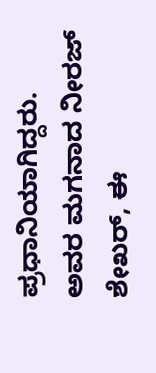ಪ್ರಧಾನಿಯಾಗಿದ್ದರು. ಅವರ ಮಗನಾದ ನೀರಜ್ ಶೇಖರ್, ಈ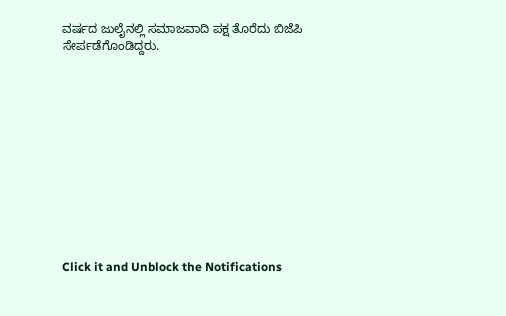ವರ್ಷದ ಜುಲೈನಲ್ಲಿ ಸಮಾಜವಾದಿ ಪಕ್ಷ ತೊರೆದು ಬಿಜೆಪಿ ಸೇರ್ಪಡೆಗೊಂಡಿದ್ದರು.












Click it and Unblock the Notifications